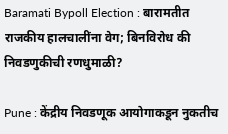Baramati Bypoll Election : बारामतीत राजकीय हालचालींना वेग; बिनविरोध की निवडणुकीची रणधुमाळी?

Pune : केंद्रीय निवडणूक आयोगाकडून नुकतीच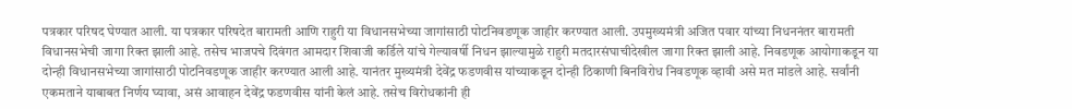पत्रकार परिषद घेण्यात आली. या पत्रकार परिषदेत बारामती आणि राहुरी या विधानसभेच्या जागांसाठी पोटनिवडणूक जाहीर करण्यात आली. उपमुख्यमंत्री अजित पवार यांच्या निधननंतर बारामती विधानसभेची जागा रिक्त झाली आहे. तसेच भाजपचे दिवंगत आमदार शिवाजी कर्डिले यांचे गेल्यावर्षी निधन झाल्यामुळे राहुरी मतदारसंघाचीदेखील जागा रिक्त झाली आहे. निवडणूक आयोगाकडून या दोन्ही विधानसभेच्या जागांसाठी पोटनिवडणूक जाहीर करण्यात आली आहे. यानंतर मुख्यमंत्री देवेंद्र फडणवीस यांच्याकडून दोन्ही ठिकाणी बिनविरोध निवडणूक व्हावी असे मत मांडले आहे. सर्वांनी एकमताने याबाबत निर्णय घ्यावा, असं आवाहन देवेंद्र फडणवीस यांनी केलं आहे. तसेच विरोधकांनी ही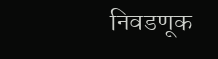निवडणूक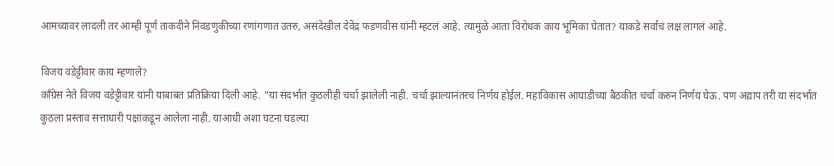आमच्यावर लादली तर आम्ही पूर्ण ताकदीने निवडणुकीच्या रणांगणात उतरु, असंदेखील देवेंद्र फडणवीस यांनी म्हटलं आहे. त्यामुळे आता विरोधक काय भूमिका घेतात? याकडे सर्वांचं लक्ष लागलं आहे.

विजय वडेट्टीवार काय म्हणाले?
काँग्रेस नेते विजय वडेट्टीवार यांनी याबाबत प्रतिक्रिया दिली आहे. "या संदर्भात कुठलीही चर्चा झालेली नाही. चर्चा झाल्यानंतरच निर्णय होईल. महाविकास आघाडीच्या बैठकीत चर्चा करुन निर्णय घेऊ. पण अद्याप तरी या संदर्भात कुठला प्रस्ताव सत्ताधारी पक्षांकडून आलेला नाही. याआधी अशा घटना घडल्या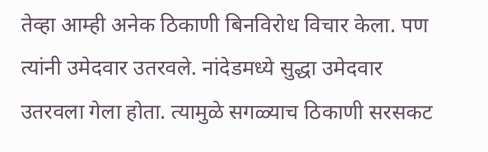तेव्हा आम्ही अनेक ठिकाणी बिनविरोध विचार केला. पण त्यांनी उमेदवार उतरवले. नांदेडमध्ये सुद्धा उमेदवार उतरवला गेला होता. त्यामुळे सगळ्याच ठिकाणी सरसकट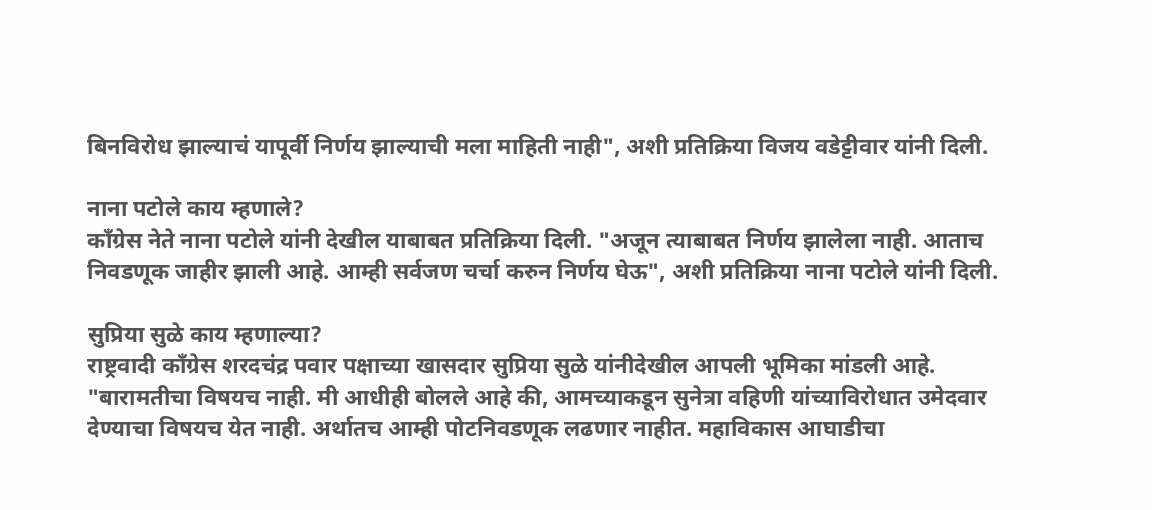बिनविरोध झाल्याचं यापूर्वी निर्णय झाल्याची मला माहिती नाही", अशी प्रतिक्रिया विजय वडेट्टीवार यांनी दिली.

नाना पटोले काय म्हणाले?
काँग्रेस नेते नाना पटोले यांनी देखील याबाबत प्रतिक्रिया दिली. "अजून त्याबाबत निर्णय झालेला नाही. आताच निवडणूक जाहीर झाली आहे. आम्ही सर्वजण चर्चा करुन निर्णय घेऊ", अशी प्रतिक्रिया नाना पटोले यांनी दिली.

सुप्रिया सुळे काय म्हणाल्या?
राष्ट्रवादी काँग्रेस शरदचंद्र पवार पक्षाच्या खासदार सुप्रिया सुळे यांनीदेखील आपली भूमिका मांडली आहे. "बारामतीचा विषयच नाही. मी आधीही बोलले आहे की, आमच्याकडून सुनेत्रा वहिणी यांच्याविरोधात उमेदवार देण्याचा विषयच येत नाही. अर्थातच आम्ही पोटनिवडणूक लढणार नाहीत. महाविकास आघाडीचा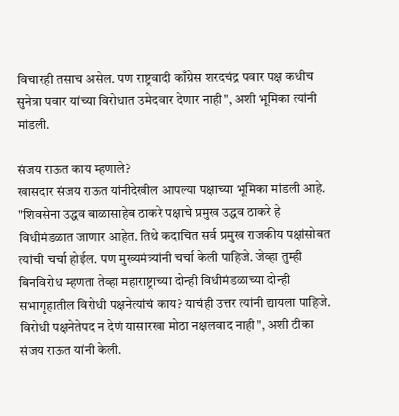विचारही तसाच असेल. पण राष्ट्रवादी काँग्रेस शरदचंद्र पवार पक्ष कधीच सुनेत्रा पवार यांच्या विरोधात उमेदवार देणार नाही", अशी भूमिका त्यांनी मांडली.

संजय राऊत काय म्हणाले?
खासदार संजय राऊत यांनीदेखील आपल्या पक्षाच्या भूमिका मांडली आहे. "शिवसेना उद्धव बाळासाहेब ठाकरे पक्षाचे प्रमुख उद्धव ठाकरे हे विधीमंडळात जाणार आहेत. तिथे कदाचित सर्व प्रमुख राजकीय पक्षांसोबत त्यांची चर्चा होईल. पण मुख्यमंत्र्यांनी चर्चा केली पाहिजे. जेव्हा तुम्ही बिनविरोध म्हणता तेव्हा महाराष्ट्राच्या दोन्ही विधीमंडळाच्या दोन्ही सभागृहातील विरोधी पक्षनेत्यांचं काय? याचंही उत्तर त्यांनी द्यायला पाहिजे. विरोधी पक्षनेतेपद न देणं यासारखा मोठा नक्षलवाद नाही", अशी टीका संजय राऊत यांनी केली.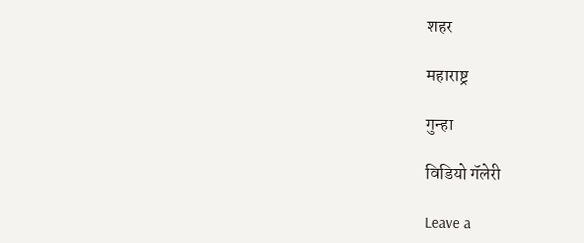शहर

महाराष्ट्र

गुन्हा

विडियो गॅलेरी

Leave a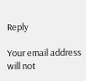Reply

Your email address will not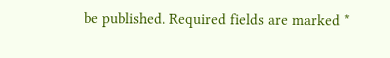be published. Required fields are marked *